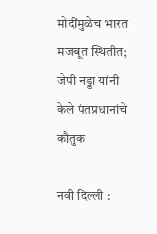मोदींमुळेच भारत मजबूत स्थितीत; जेपी नड्डा यांनी केले पंतप्रधानांचे कौतुक

नवी दिल्ली :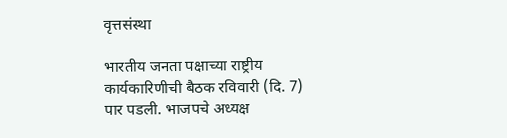वृत्तसंस्था

भारतीय जनता पक्षाच्या राष्ट्रीय कार्यकारिणीची बैठक रविवारी (दि. 7) पार पडली. भाजपचे अध्यक्ष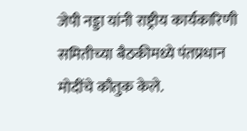जेपी नड्डा यांनी राष्ट्रीय कार्यकारिणी समितीच्या बैठकीमध्ये पंतप्रधान मोदींचे कौतुक केले.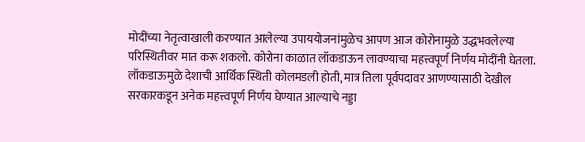मोदींच्या नेतृत्वाखाली करण्यात आलेल्या उपाययोजनांमुळेच आपण आज कोरोनामुळे उद्धभवलेल्या परिस्थितीवर मात करू शकलो. कोरोना काळात लॉकडाऊन लावण्याचा महत्त्वपूर्ण निर्णय मोदींनी घेतला. लॉकडाऊमुळे देशाची आर्थिक स्थिती कोलमडली होती, मात्र तिला पूर्वपदावर आणण्यासाठी देखील सरकारकडून अनेक महत्त्वपूर्ण निर्णय घेण्यात आल्याचे नड्डा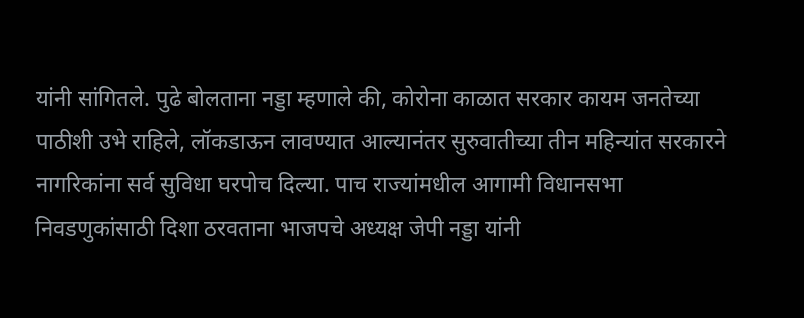यांनी सांगितले. पुढे बोलताना नड्डा म्हणाले की, कोरोना काळात सरकार कायम जनतेच्या पाठीशी उभे राहिले, लॉकडाऊन लावण्यात आल्यानंतर सुरुवातीच्या तीन महिन्यांत सरकारने नागरिकांना सर्व सुविधा घरपोच दिल्या. पाच राज्यांमधील आगामी विधानसभा निवडणुकांसाठी दिशा ठरवताना भाजपचे अध्यक्ष जेपी नड्डा यांनी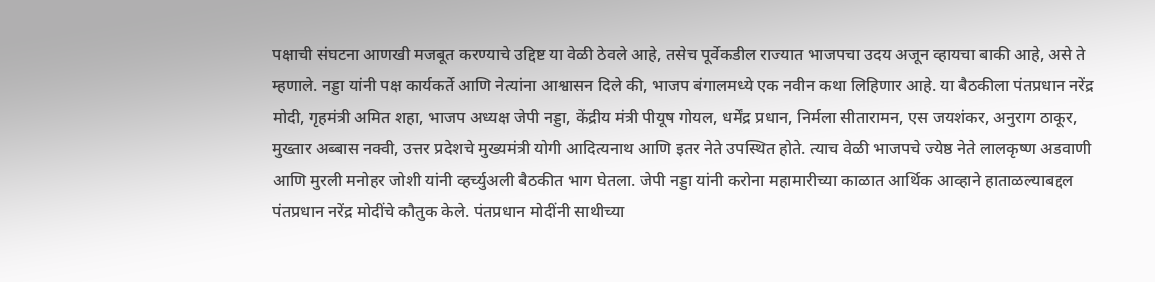पक्षाची संघटना आणखी मजबूत करण्याचे उद्दिष्ट या वेळी ठेवले आहे, तसेच पूर्वेकडील राज्यात भाजपचा उदय अजून व्हायचा बाकी आहे, असे ते म्हणाले. नड्डा यांनी पक्ष कार्यकर्ते आणि नेत्यांना आश्वासन दिले की, भाजप बंगालमध्ये एक नवीन कथा लिहिणार आहे. या बैठकीला पंतप्रधान नरेंद्र मोदी, गृहमंत्री अमित शहा, भाजप अध्यक्ष जेपी नड्डा, केंद्रीय मंत्री पीयूष गोयल, धर्मेंद्र प्रधान, निर्मला सीतारामन, एस जयशंकर, अनुराग ठाकूर, मुख्तार अब्बास नक्वी, उत्तर प्रदेशचे मुख्यमंत्री योगी आदित्यनाथ आणि इतर नेते उपस्थित होते. त्याच वेळी भाजपचे ज्येष्ठ नेते लालकृष्ण अडवाणी आणि मुरली मनोहर जोशी यांनी व्हर्च्युअली बैठकीत भाग घेतला. जेपी नड्डा यांनी करोना महामारीच्या काळात आर्थिक आव्हाने हाताळल्याबद्दल पंतप्रधान नरेंद्र मोदींचे कौतुक केले. पंतप्रधान मोदींनी साथीच्या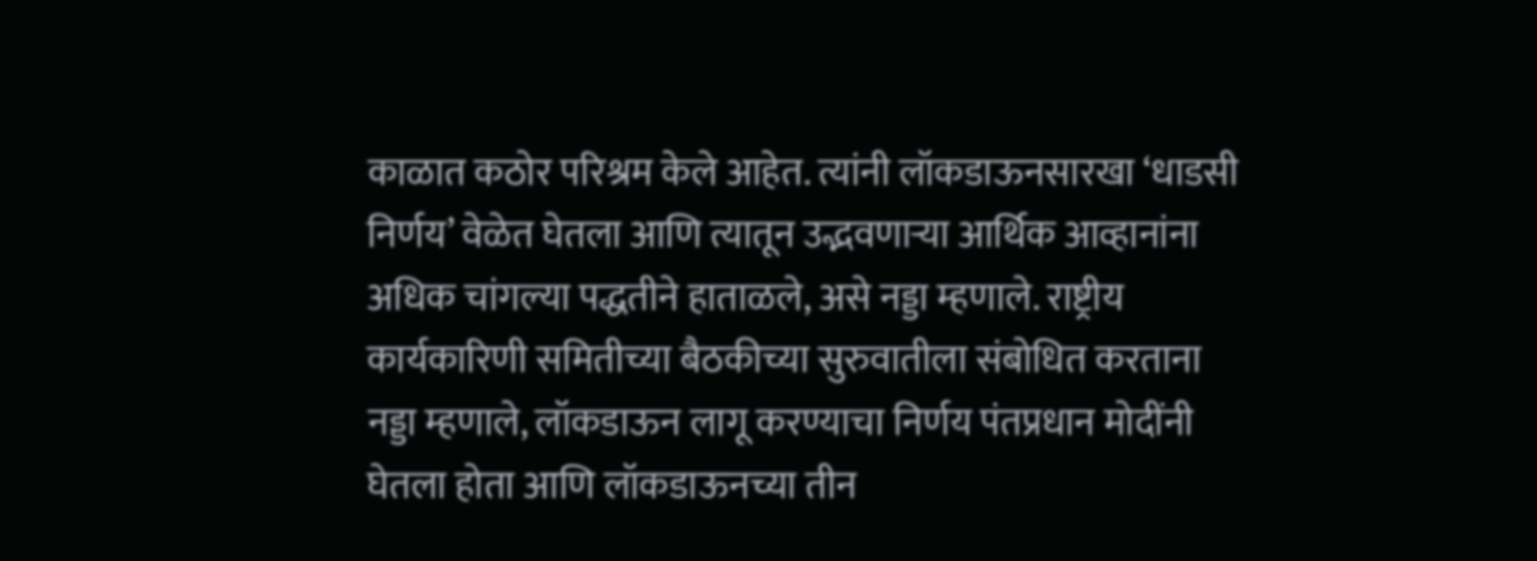काळात कठोर परिश्रम केले आहेत. त्यांनी लॉकडाऊनसारखा ‘धाडसी निर्णय’ वेळेत घेतला आणि त्यातून उद्भवणार्‍या आर्थिक आव्हानांना अधिक चांगल्या पद्धतीने हाताळले, असे नड्डा म्हणाले. राष्ट्रीय कार्यकारिणी समितीच्या बैठकीच्या सुरुवातीला संबोधित करताना नड्डा म्हणाले, लॉकडाऊन लागू करण्याचा निर्णय पंतप्रधान मोदींनी घेतला होता आणि लॉकडाऊनच्या तीन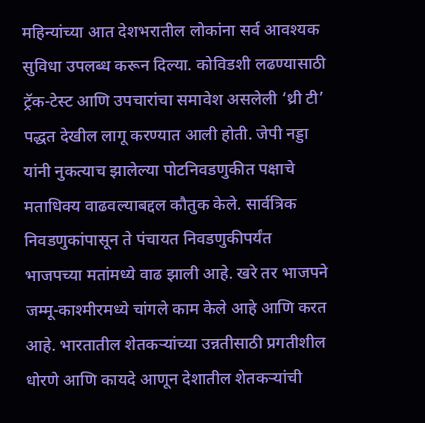महिन्यांच्या आत देशभरातील लोकांना सर्व आवश्यक सुविधा उपलब्ध करून दिल्या. कोविडशी लढण्यासाठी ट्रॅक-टेस्ट आणि उपचारांचा समावेश असलेली ‘थ्री टी’ पद्धत देखील लागू करण्यात आली होती. जेपी नड्डा यांनी नुकत्याच झालेल्या पोटनिवडणुकीत पक्षाचे मताधिक्य वाढवल्याबद्दल कौतुक केले. सार्वत्रिक निवडणुकांपासून ते पंचायत निवडणुकीपर्यंत भाजपच्या मतांमध्ये वाढ झाली आहे. खरे तर भाजपने जम्मू-काश्मीरमध्ये चांगले काम केले आहे आणि करत आहे. भारतातील शेतकर्‍यांच्या उन्नतीसाठी प्रगतीशील धोरणे आणि कायदे आणून देशातील शेतकर्‍यांची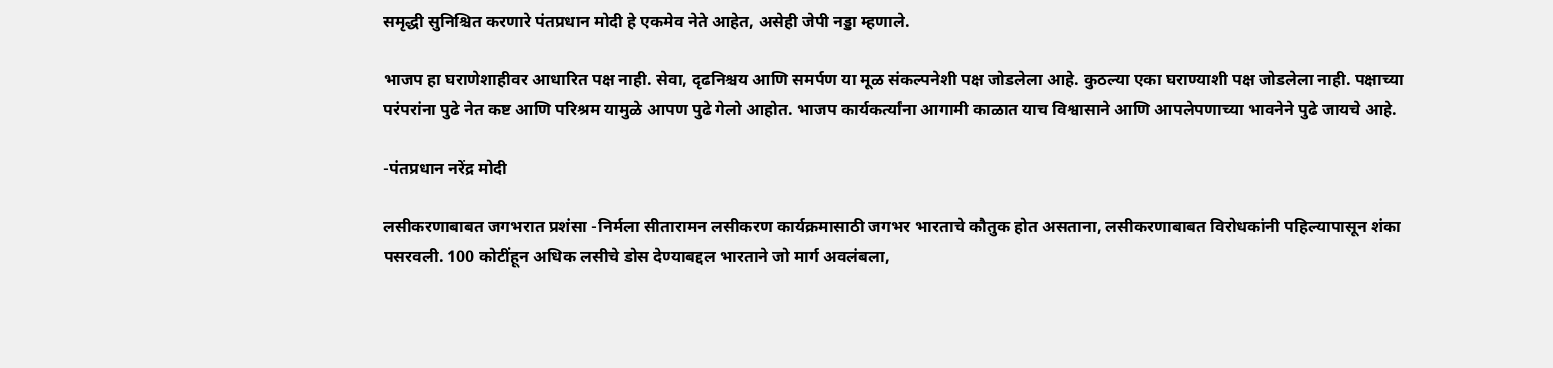समृद्धी सुनिश्चित करणारे पंतप्रधान मोदी हे एकमेव नेते आहेत, असेही जेपी नड्डा म्हणाले.

भाजप हा घराणेशाहीवर आधारित पक्ष नाही. सेवा, दृढनिश्चय आणि समर्पण या मूळ संकल्पनेशी पक्ष जोडलेला आहे. कुठल्या एका घराण्याशी पक्ष जोडलेला नाही. पक्षाच्या परंपरांना पुढे नेत कष्ट आणि परिश्रम यामुळे आपण पुढे गेलो आहोत. भाजप कार्यकर्त्यांना आगामी काळात याच विश्वासाने आणि आपलेपणाच्या भावनेने पुढे जायचे आहे.

-पंतप्रधान नरेंद्र मोदी

लसीकरणाबाबत जगभरात प्रशंसा -निर्मला सीतारामन लसीकरण कार्यक्रमासाठी जगभर भारताचे कौतुक होत असताना, लसीकरणाबाबत विरोधकांनी पहिल्यापासून शंका पसरवली. 100 कोटींहून अधिक लसीचे डोस देण्याबद्दल भारताने जो मार्ग अवलंबला,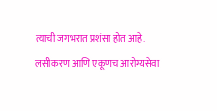त्याची जगभरात प्रशंसा होत आहे. लसीकरण आणि एकूणच आरोग्यसेवा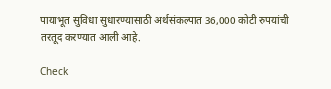पायाभूत सुविधा सुधारण्यासाठी अर्थसंकल्पात 36,000 कोटी रुपयांची तरतूद करण्यात आली आहे.

Check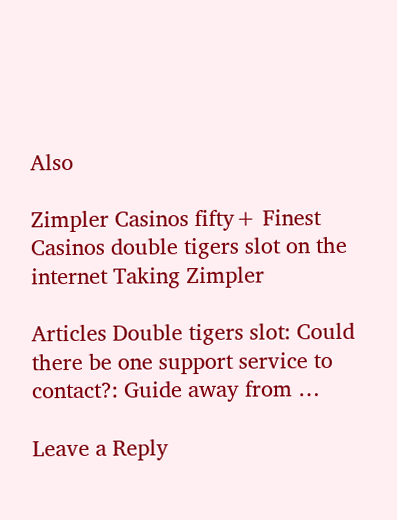Also

Zimpler Casinos fifty+ Finest Casinos double tigers slot on the internet Taking Zimpler

Articles Double tigers slot: Could there be one support service to contact?: Guide away from …

Leave a Reply